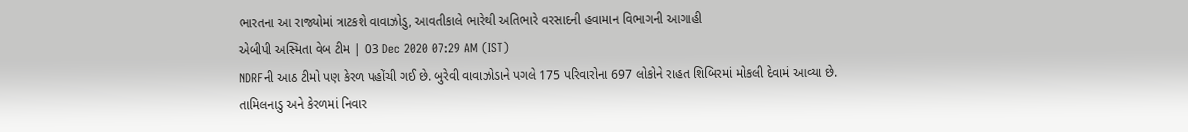ભારતના આ રાજ્યોમાં ત્રાટકશે વાવાઝોડુ, આવતીકાલે ભારેથી અતિભારે વરસાદની હવામાન વિભાગની આગાહી
એબીપી અસ્મિતા વેબ ટીમ | 03 Dec 2020 07:29 AM (IST)
NDRFની આઠ ટીમો પણ કેરળ પહોંચી ગઈ છે. બુરેવી વાવાઝોડાને પગલે 175 પરિવારોના 697 લોકોને રાહત શિબિરમાં મોકલી દેવામં આવ્યા છે.
તામિલનાડુ અને કેરળમાં નિવાર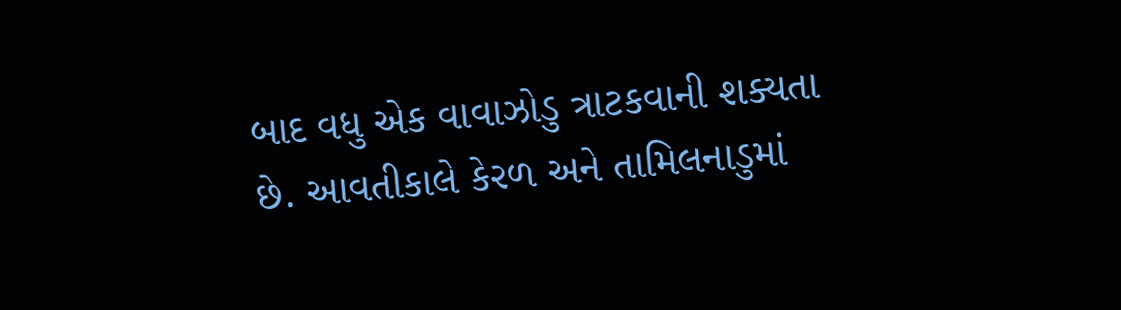બાદ વધુ એક વાવાઝોડુ ત્રાટકવાની શક્યતા છે. આવતીકાલે કેરળ અને તામિલનાડુમાં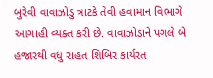બુરેવી વાવાઝોડુ ત્રાટકે તેવી હવામાન વિભાગે આગાહી વ્યક્ત કરી છે. વાવાઝોડાને પગલે બે હજારથી વધુ રાહત શિબિર કાર્યરત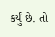કર્યું છે. તો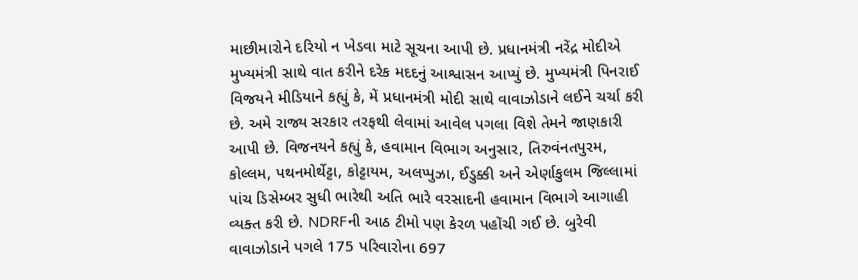માછીમારોને દરિયો ન ખેડવા માટે સૂચના આપી છે. પ્રધાનમંત્રી નરેંદ્ર મોદીએ મુખ્યમંત્રી સાથે વાત કરીને દરેક મદદનું આશ્વાસન આપ્યું છે. મુખ્યમંત્રી પિનરાઈ વિજયને મીડિયાને કહ્યું કે, મેં પ્રધાનમંત્રી મોદી સાથે વાવાઝોડાને લઈને ચર્ચા કરી છે. અમે રાજ્ય સરકાર તરફથી લેવામાં આવેલ પગલા વિશે તેમને જાણકારી આપી છે. વિજનયને કહ્યું કે, હવામાન વિભાગ અનુસાર, તિરુવંનતપુરમ, કોલ્લમ, પથનમોર્થેટ્ટા, કોટ્ટાયમ, અલપ્પુઝા, ઈડુક્કી અને એર્ણાકુલમ જિલ્લામાં પાંચ ડિસેમ્બર સુધી ભારેથી અતિ ભારે વરસાદની હવામાન વિભાગે આગાહી વ્યક્ત કરી છે. NDRFની આઠ ટીમો પણ કેરળ પહોંચી ગઈ છે. બુરેવી વાવાઝોડાને પગલે 175 પરિવારોના 697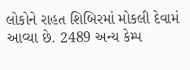લોકોને રાહત શિબિરમાં મોકલી દેવામં આવ્યા છે. 2489 અન્ય કેમ્પ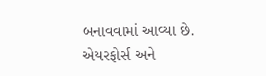બનાવવામાં આવ્યા છે. એયરફોર્સ અને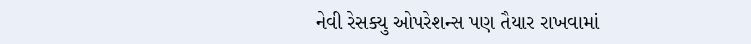નેવી રેસક્યુ ઓપરેશન્સ પણ તૈયાર રાખવામાં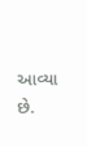આવ્યા છે.